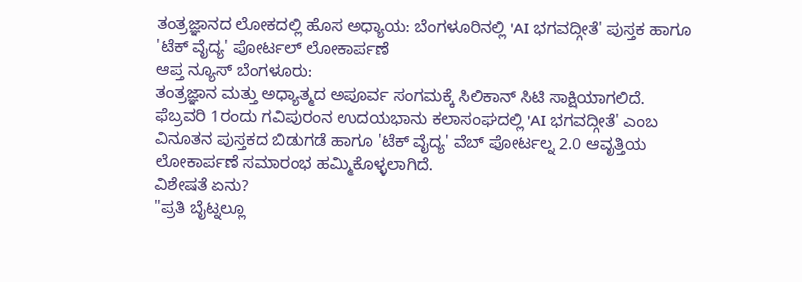ತಂತ್ರಜ್ಞಾನದ ಲೋಕದಲ್ಲಿ ಹೊಸ ಅಧ್ಯಾಯ: ಬೆಂಗಳೂರಿನಲ್ಲಿ 'AI ಭಗವದ್ಗೀತೆ' ಪುಸ್ತಕ ಹಾಗೂ 'ಟೆಕ್ ವೈದ್ಯ' ಪೋರ್ಟಲ್ ಲೋಕಾರ್ಪಣೆ
ಆಪ್ತ ನ್ಯೂಸ್ ಬೆಂಗಳೂರು:
ತಂತ್ರಜ್ಞಾನ ಮತ್ತು ಅಧ್ಯಾತ್ಮದ ಅಪೂರ್ವ ಸಂಗಮಕ್ಕೆ ಸಿಲಿಕಾನ್ ಸಿಟಿ ಸಾಕ್ಷಿಯಾಗಲಿದೆ. ಫೆಬ್ರವರಿ 1ರಂದು ಗವಿಪುರಂನ ಉದಯಭಾನು ಕಲಾಸಂಘದಲ್ಲಿ 'AI ಭಗವದ್ಗೀತೆ' ಎಂಬ ವಿನೂತನ ಪುಸ್ತಕದ ಬಿಡುಗಡೆ ಹಾಗೂ 'ಟೆಕ್ ವೈದ್ಯ' ವೆಬ್ ಪೋರ್ಟಲ್ನ 2.0 ಆವೃತ್ತಿಯ ಲೋಕಾರ್ಪಣೆ ಸಮಾರಂಭ ಹಮ್ಮಿಕೊಳ್ಳಲಾಗಿದೆ.
ವಿಶೇಷತೆ ಏನು?
"ಪ್ರತಿ ಬೈಟ್ನಲ್ಲೂ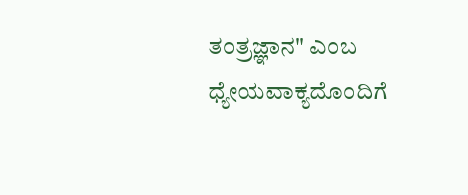ತಂತ್ರಜ್ಞಾನ" ಎಂಬ ಧ್ಯೇಯವಾಕ್ಯದೊಂದಿಗೆ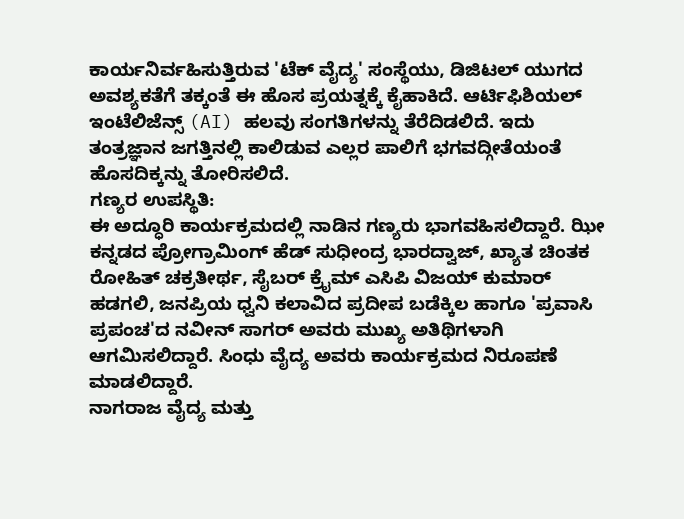ಕಾರ್ಯನಿರ್ವಹಿಸುತ್ತಿರುವ 'ಟೆಕ್ ವೈದ್ಯ' ಸಂಸ್ಥೆಯು, ಡಿಜಿಟಲ್ ಯುಗದ ಅವಶ್ಯಕತೆಗೆ ತಕ್ಕಂತೆ ಈ ಹೊಸ ಪ್ರಯತ್ನಕ್ಕೆ ಕೈಹಾಕಿದೆ. ಆರ್ಟಿಫಿಶಿಯಲ್ ಇಂಟೆಲಿಜೆನ್ಸ್ (AI) ಹಲವು ಸಂಗತಿಗಳನ್ನು ತೆರೆದಿಡಲಿದೆ. ಇದು ತಂತ್ರಜ್ಞಾನ ಜಗತ್ತಿನಲ್ಲಿ ಕಾಲಿಡುವ ಎಲ್ಲರ ಪಾಲಿಗೆ ಭಗವದ್ಗೀತೆಯಂತೆ ಹೊಸದಿಕ್ಕನ್ನು ತೋರಿಸಲಿದೆ.
ಗಣ್ಯರ ಉಪಸ್ಥಿತಿ:
ಈ ಅದ್ಧೂರಿ ಕಾರ್ಯಕ್ರಮದಲ್ಲಿ ನಾಡಿನ ಗಣ್ಯರು ಭಾಗವಹಿಸಲಿದ್ದಾರೆ. ಝೀ ಕನ್ನಡದ ಪ್ರೋಗ್ರಾಮಿಂಗ್ ಹೆಡ್ ಸುಧೀಂದ್ರ ಭಾರದ್ವಾಜ್, ಖ್ಯಾತ ಚಿಂತಕ ರೋಹಿತ್ ಚಕ್ರತೀರ್ಥ, ಸೈಬರ್ ಕ್ರೈಮ್ ಎಸಿಪಿ ವಿಜಯ್ ಕುಮಾರ್ ಹಡಗಲಿ, ಜನಪ್ರಿಯ ಧ್ವನಿ ಕಲಾವಿದ ಪ್ರದೀಪ ಬಡೆಕ್ಕಿಲ ಹಾಗೂ 'ಪ್ರವಾಸಿ ಪ್ರಪಂಚ'ದ ನವೀನ್ ಸಾಗರ್ ಅವರು ಮುಖ್ಯ ಅತಿಥಿಗಳಾಗಿ ಆಗಮಿಸಲಿದ್ದಾರೆ. ಸಿಂಧು ವೈದ್ಯ ಅವರು ಕಾರ್ಯಕ್ರಮದ ನಿರೂಪಣೆ ಮಾಡಲಿದ್ದಾರೆ.
ನಾಗರಾಜ ವೈದ್ಯ ಮತ್ತು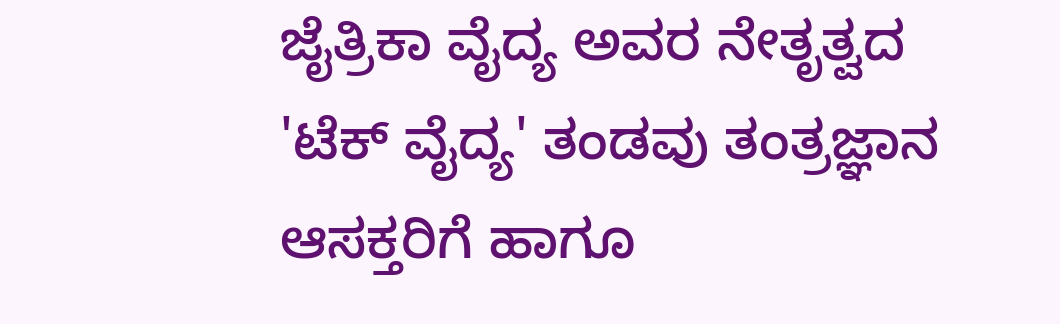ಜೈತ್ರಿಕಾ ವೈದ್ಯ ಅವರ ನೇತೃತ್ವದ 'ಟೆಕ್ ವೈದ್ಯ' ತಂಡವು ತಂತ್ರಜ್ಞಾನ ಆಸಕ್ತರಿಗೆ ಹಾಗೂ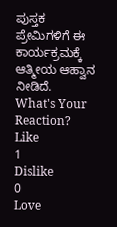ಪುಸ್ತಕ ಪ್ರೇಮಿಗಳಿಗೆ ಈ ಕಾರ್ಯಕ್ರಮಕ್ಕೆ ಆತ್ಮೀಯ ಆಹ್ವಾನ ನೀಡಿದೆ.
What's Your Reaction?
Like
1
Dislike
0
Love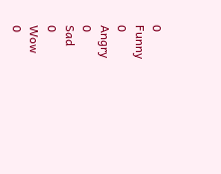0
Funny
0
Angry
0
Sad
0
Wow
0